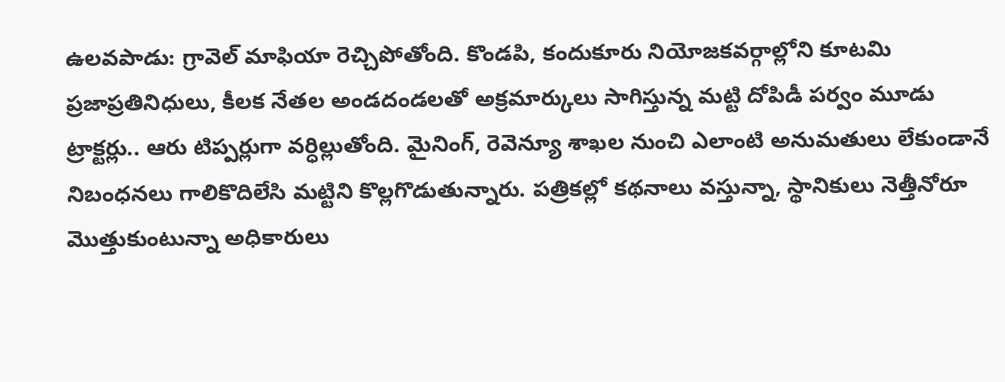ఉలవపాడు: గ్రావెల్ మాఫియా రెచ్చిపోతోంది. కొండపి, కందుకూరు నియోజకవర్గాల్లోని కూటమి ప్రజాప్రతినిధులు, కీలక నేతల అండదండలతో అక్రమార్కులు సాగిస్తున్న మట్టి దోపిడీ పర్వం మూడు ట్రాక్టర్లు.. ఆరు టిప్పర్లుగా వర్ధిల్లుతోంది. మైనింగ్, రెవెన్యూ శాఖల నుంచి ఎలాంటి అనుమతులు లేకుండానే నిబంధనలు గాలికొదిలేసి మట్టిని కొల్లగొడుతున్నారు. పత్రికల్లో కథనాలు వస్తున్నా, స్థానికులు నెత్తీనోరూ మొత్తుకుంటున్నా అధికారులు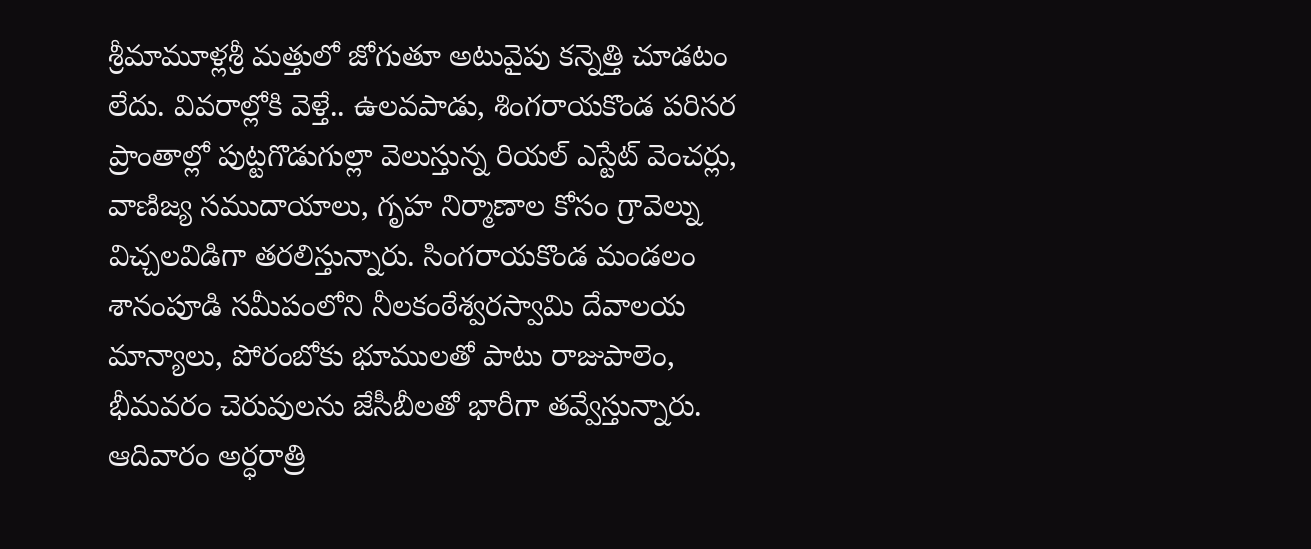శ్రీమామూళ్లశ్రీ మత్తులో జోగుతూ అటువైపు కన్నెత్తి చూడటం లేదు. వివరాల్లోకి వెళ్తే.. ఉలవపాడు, శింగరాయకొండ పరిసర ప్రాంతాల్లో పుట్టగొడుగుల్లా వెలుస్తున్న రియల్ ఎస్టేట్ వెంచర్లు, వాణిజ్య సముదాయాలు, గృహ నిర్మాణాల కోసం గ్రావెల్ను విచ్చలవిడిగా తరలిస్తున్నారు. సింగరాయకొండ మండలం శానంపూడి సమీపంలోని నీలకంఠేశ్వరస్వామి దేవాలయ మాన్యాలు, పోరంబోకు భూములతో పాటు రాజుపాలెం, భీమవరం చెరువులను జేసీబీలతో భారీగా తవ్వేస్తున్నారు. ఆదివారం అర్ధరాత్రి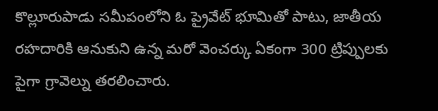కొల్లూరుపాడు సమీపంలోని ఓ ప్రైవేట్ భూమితో పాటు, జాతీయ రహదారికి ఆనుకుని ఉన్న మరో వెంచర్కు ఏకంగా 300 ట్రిప్పులకు పైగా గ్రావెల్ను తరలించారు.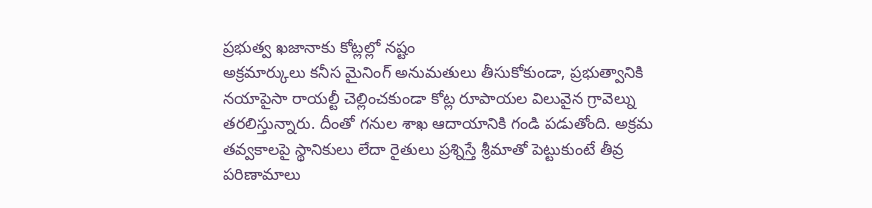ప్రభుత్వ ఖజానాకు కోట్లల్లో నష్టం
అక్రమార్కులు కనీస మైనింగ్ అనుమతులు తీసుకోకుండా, ప్రభుత్వానికి నయాపైసా రాయల్టీ చెల్లించకుండా కోట్ల రూపాయల విలువైన గ్రావెల్ను తరలిస్తున్నారు. దీంతో గనుల శాఖ ఆదాయానికి గండి పడుతోంది. అక్రమ తవ్వకాలపై స్థానికులు లేదా రైతులు ప్రశ్నిస్తే శ్రీమాతో పెట్టుకుంటే తీవ్ర పరిణామాలు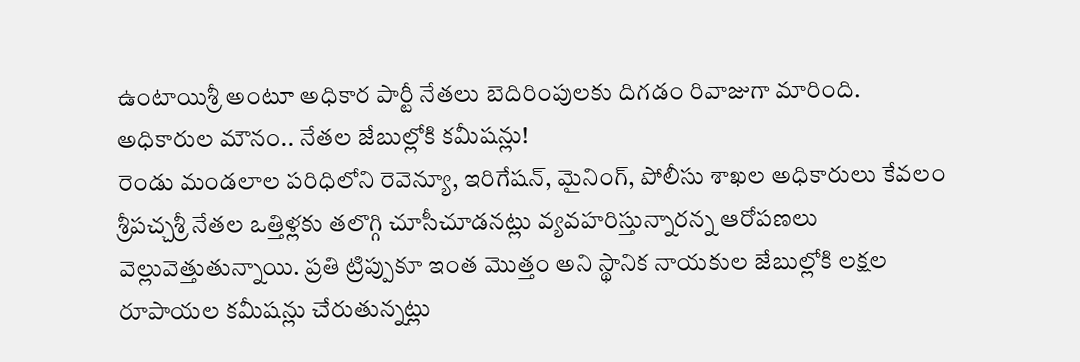ఉంటాయిశ్రీ అంటూ అధికార పార్టీ నేతలు బెదిరింపులకు దిగడం రివాజుగా మారింది.
అధికారుల మౌనం.. నేతల జేబుల్లోకి కమీషన్లు!
రెండు మండలాల పరిధిలోని రెవెన్యూ, ఇరిగేషన్, మైనింగ్, పోలీసు శాఖల అధికారులు కేవలం శ్రీపచ్చశ్రీ నేతల ఒత్తిళ్లకు తలొగ్గి చూసీచూడనట్లు వ్యవహరిస్తున్నారన్న ఆరోపణలు వెల్లువెత్తుతున్నాయి. ప్రతి ట్రిప్పుకూ ఇంత మొత్తం అని స్థానిక నాయకుల జేబుల్లోకి లక్షల రూపాయల కమీషన్లు చేరుతున్నట్లు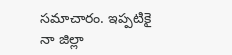సమాచారం. ఇప్పటికై నా జిల్లా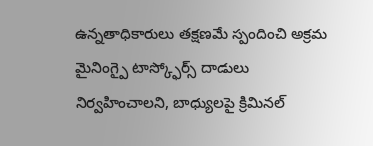ఉన్నతాధికారులు తక్షణమే స్పందించి అక్రమ మైనింగ్పై టాస్క్ఫోర్స్ దాడులు నిర్వహించాలని, బాధ్యులపై క్రిమినల్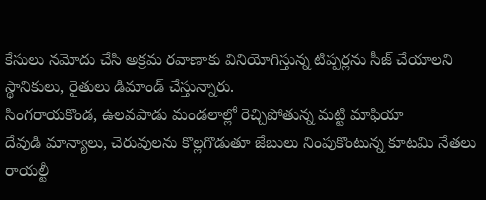కేసులు నమోదు చేసి అక్రమ రవాణాకు వినియోగిస్తున్న టిప్పర్లను సీజ్ చేయాలని స్థానికులు, రైతులు డిమాండ్ చేస్తున్నారు.
సింగరాయకొండ, ఉలవపాడు మండలాల్లో రెచ్చిపోతున్న మట్టి మాఫియా
దేవుడి మాన్యాలు, చెరువులను కొల్లగొడుతూ జేబులు నింపుకొంటున్న కూటమి నేతలు
రాయల్టీ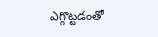ఎగ్గొట్టడంతో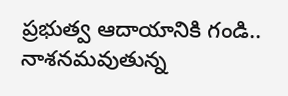ప్రభుత్వ ఆదాయానికి గండి.. నాశనమవుతున్న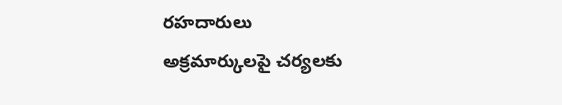రహదారులు
అక్రమార్కులపై చర్యలకు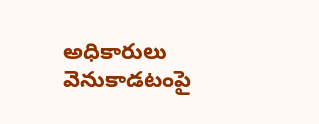అధికారులు
వెనుకాడటంపై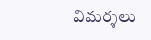విమర్శలు